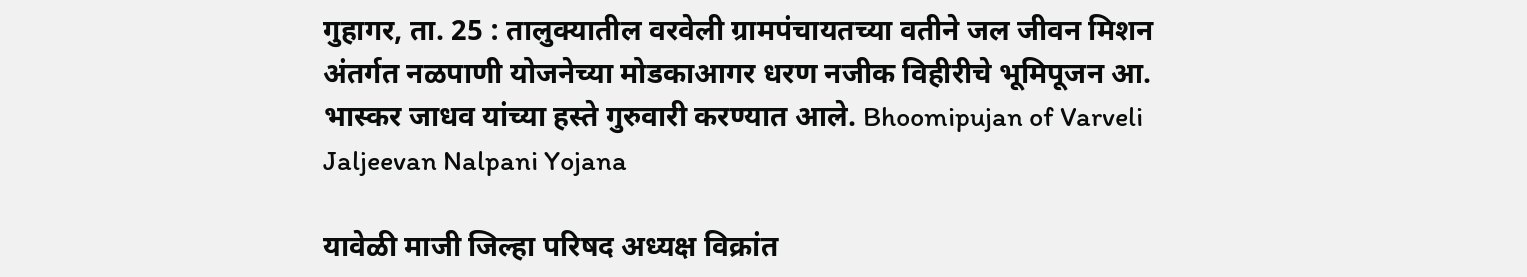गुहागर, ता. 25 : तालुक्यातील वरवेली ग्रामपंचायतच्या वतीने जल जीवन मिशन अंतर्गत नळपाणी योजनेच्या मोडकाआगर धरण नजीक विहीरीचे भूमिपूजन आ. भास्कर जाधव यांच्या हस्ते गुरुवारी करण्यात आले. Bhoomipujan of Varveli Jaljeevan Nalpani Yojana

यावेळी माजी जिल्हा परिषद अध्यक्ष विक्रांत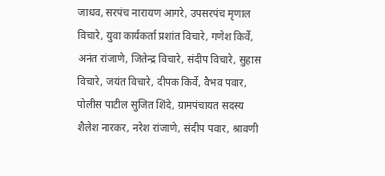जाधव, सरपंच नारायण आगरे, उपसरपंच मृणाल विचारे, युवा कार्यकर्ता प्रशांत विचारे, गणेश किर्वे, अनंत रांजाणे, जितेन्द्र विचारे, संदीप विचारे, सुहास विचारे, जयंत विचारे, दीपक किर्वे, वैभव पवार, पोलीस पाटील सुजित शिंदे, ग्रामपंचायत सदस्य शैलेश नारकर, नरेश रांजाणे, संदीप पवार, श्रावणी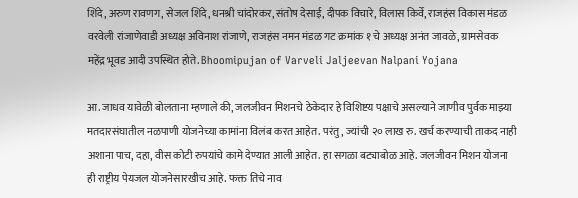शिंदे, अरुण रावणग, सेजल शिंदे, धनश्री चांदोरकर, संतोष देसाई, दीपक विचारे, विलास किर्वे, राजहंस विकास मंडळ वरवेली रांजाणेवाडी अध्यक्ष अविनाश रांजाणे, राजहंस नमन मंडळ गट क्रमांक १ चे अध्यक्ष अनंत जावळे, ग्रामसेवक महेंद्र भूवड आदी उपस्थित होते. Bhoomipujan of Varveli Jaljeevan Nalpani Yojana

आ. जाधव यावेळी बोलताना म्हणाले की, जलजीवन मिशनचे ठेकेदार हे विशिष्टय पक्षाचे असल्याने जाणीव पुर्वक माझ्या मतदारसंघातील नळपाणी योजनेच्या कामांना विलंब करत आहेत. परंतु, ज्यांची २० लाख रु. खर्च करण्याची ताकद नाही अशाना पाच, दहा, वीस कोटी रुपयांचे कामे देण्यात आली आहेत. हा सगळा बट्याबोळ आहे. जलजीवन मिशन योजना ही राष्ट्रीय पेयजल योजनेसारखीच आहे. फक्त तिचे नाव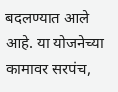बदलण्यात आले आहे. या योजनेच्या कामावर सरपंच,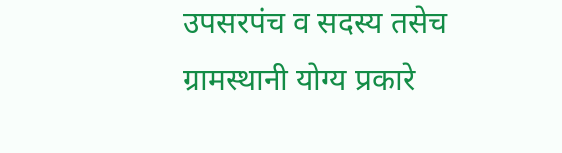उपसरपंच व सदस्य तसेच ग्रामस्थानी योग्य प्रकारे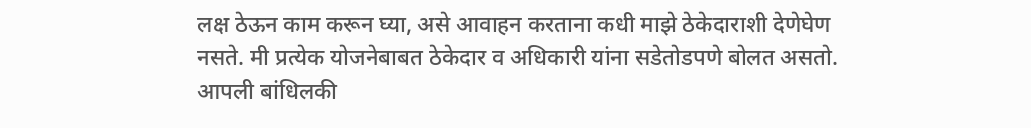लक्ष ठेऊन काम करून घ्या, असे आवाहन करताना कधी माझे ठेकेदाराशी देणेघेण नसते. मी प्रत्येक योजनेबाबत ठेकेदार व अधिकारी यांना सडेतोडपणे बोलत असतो. आपली बांधिलकी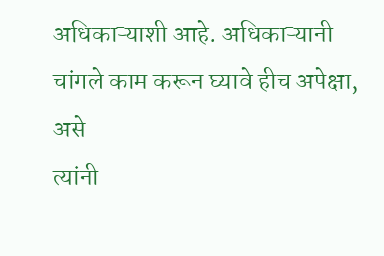अधिकाऱ्याशी आहे. अधिकाऱ्यानी चांगले काम करून घ्यावे हीच अपेक्षा, असे
त्यांनी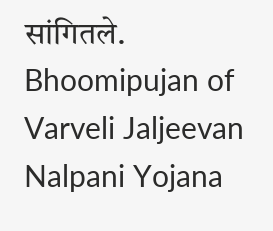सांगितले. Bhoomipujan of Varveli Jaljeevan Nalpani Yojana